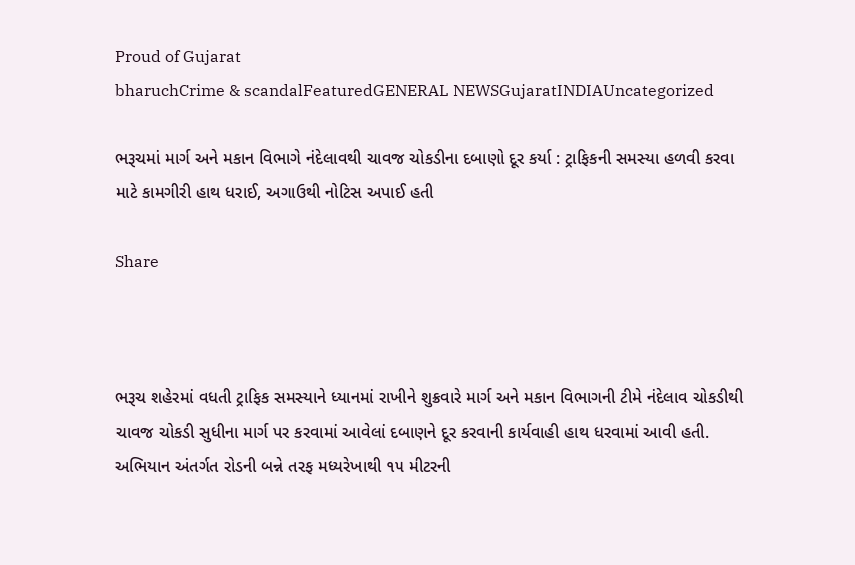Proud of Gujarat
bharuchCrime & scandalFeaturedGENERAL NEWSGujaratINDIAUncategorized

ભરૂચમાં માર્ગ અને મકાન વિભાગે નંદેલાવથી ચાવજ ચોકડીના દબાણો દૂર કર્યા : ટ્રાફિકની સમસ્યા હળવી કરવા માટે કામગીરી હાથ ધરાઈ, અગાઉથી નોટિસ અપાઈ હતી

Share



ભરૂચ શહેરમાં વધતી ટ્રાફિક સમસ્યાને ધ્યાનમાં રાખીને શુક્રવારે માર્ગ અને મકાન વિભાગની ટીમે નંદેલાવ ચોકડીથી ચાવજ ચોકડી સુધીના માર્ગ પર કરવામાં આવેલાં દબાણને દૂર કરવાની કાર્યવાહી હાથ ધરવામાં આવી હતી. અભિયાન અંતર્ગત રોડની બન્ને તરફ મધ્યરેખાથી ૧૫ મીટરની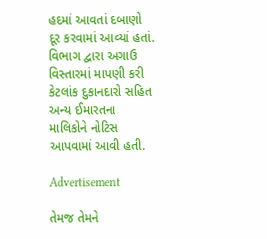હદમાં આવતાં દબાણો દૂર કરવામાં આવ્યાં હતાં. વિભાગ દ્વારા અગાઉ વિસ્તારમાં માપણી કરી કેટલાંક દુકાનદારો સહિત અન્ય ઈમારતના માલિકોને નોટિસ આપવામાં આવી હતી.

Advertisement

તેમજ તેમને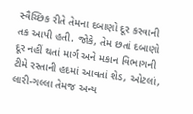સ્વૈચ્છિક રીતે તેમના દબાણો દૂર કરવાની તક આપી હતી. જોકે, તેમ છતાં દબાણો દૂર નહીં થતાં માર્ગ અને મકાન વિભાગની ટીમે રસ્તાની હદમાં આવતાં શેડ, ઓટલાં, લારી-ગલ્લા તેમજ અન્ય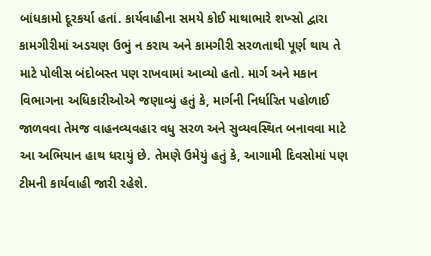બાંધકામો દૂરકર્યા હતાં. કાર્યવાહીના સમયે કોઈ માથાભારે શખ્સો દ્વારા કામગીરીમાં અડચણ ઉભું ન કરાય અને કામગીરી સરળતાથી પૂર્ણ થાય તે માટે પોલીસ બંદોબસ્ત પણ રાખવામાં આવ્યો હતો. માર્ગ અને મકાન વિભાગના અધિકારીઓએ જણાવ્યું હતું કે, માર્ગની નિર્ધારિત પહોળાઈ જાળવવા તેમજ વાહનવ્યવહાર વધુ સરળ અને સુવ્યવસ્થિત બનાવવા માટે આ અભિયાન હાથ ધરાયું છે. તેમણે ઉમેયું હતું કે, આગામી દિવસોમાં પણ ટીમની કાર્યવાહી જારી રહેશે.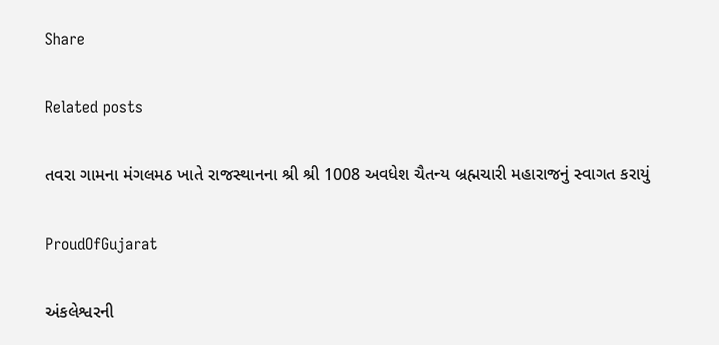Share

Related posts

તવરા ગામના મંગલમઠ ખાતે રાજસ્થાનના શ્રી શ્રી 1008 અવધેશ ચૈતન્ય બ્રહ્મચારી મહારાજનું સ્વાગત કરાયું

ProudOfGujarat

અંકલેશ્વરની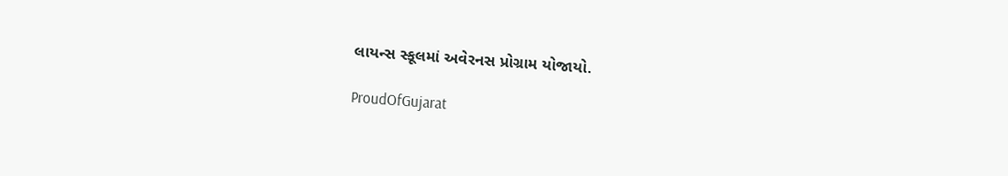લાયન્સ સ્કૂલમાં અવેરનસ પ્રોગ્રામ યોજાયો.

ProudOfGujarat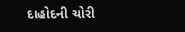દાહોદની ચોરી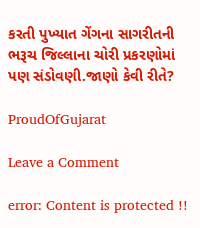કરતી પુખ્યાત ગેંગના સાગરીતની ભરૂચ જિલ્લાના ચોરી પ્રકરણોમાં પણ સંડોવણી.જાણો કેવી રીતે?

ProudOfGujarat

Leave a Comment

error: Content is protected !!